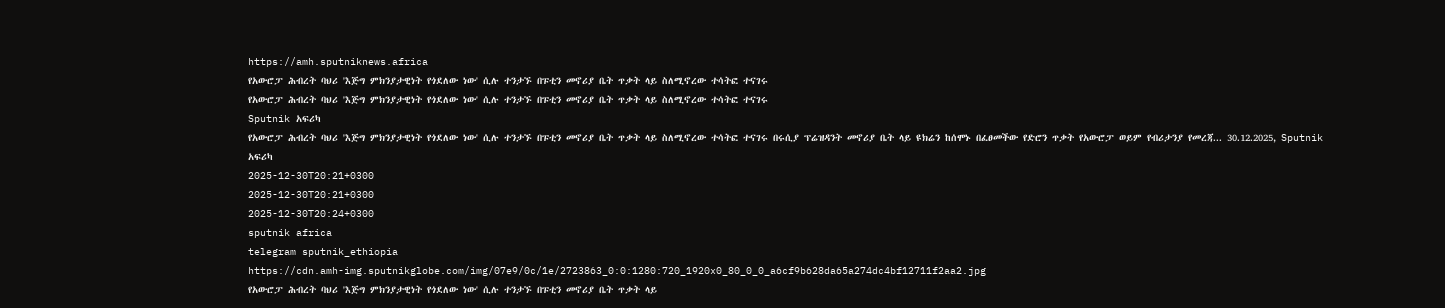https://amh.sputniknews.africa
የአውሮፓ ሕብረት ባህሪ 'እጅግ ምክንያታዊነት የጎደለው ነው' ሲሉ ተንታኙ በፑቲን መኖሪያ ቤት ጥቃት ላይ ስለሚኖረው ተሳትፎ ተናገሩ
የአውሮፓ ሕብረት ባህሪ 'እጅግ ምክንያታዊነት የጎደለው ነው' ሲሉ ተንታኙ በፑቲን መኖሪያ ቤት ጥቃት ላይ ስለሚኖረው ተሳትፎ ተናገሩ
Sputnik አፍሪካ
የአውሮፓ ሕብረት ባህሪ 'እጅግ ምክንያታዊነት የጎደለው ነው' ሲሉ ተንታኙ በፑቲን መኖሪያ ቤት ጥቃት ላይ ስለሚኖረው ተሳትፎ ተናገሩ በሩሲያ ፕሬዝዳንት መኖሪያ ቤት ላይ ዩክሬን ከሰሞኑ በፈፀመችው የድሮን ጥቃት የአውሮፓ ወይም የብሪታንያ የመረጃ... 30.12.2025, Sputnik አፍሪካ
2025-12-30T20:21+0300
2025-12-30T20:21+0300
2025-12-30T20:24+0300
sputnik africa
telegram sputnik_ethiopia
https://cdn.amh-img.sputnikglobe.com/img/07e9/0c/1e/2723863_0:0:1280:720_1920x0_80_0_0_a6cf9b628da65a274dc4bf12711f2aa2.jpg
የአውሮፓ ሕብረት ባህሪ 'እጅግ ምክንያታዊነት የጎደለው ነው' ሲሉ ተንታኙ በፑቲን መኖሪያ ቤት ጥቃት ላይ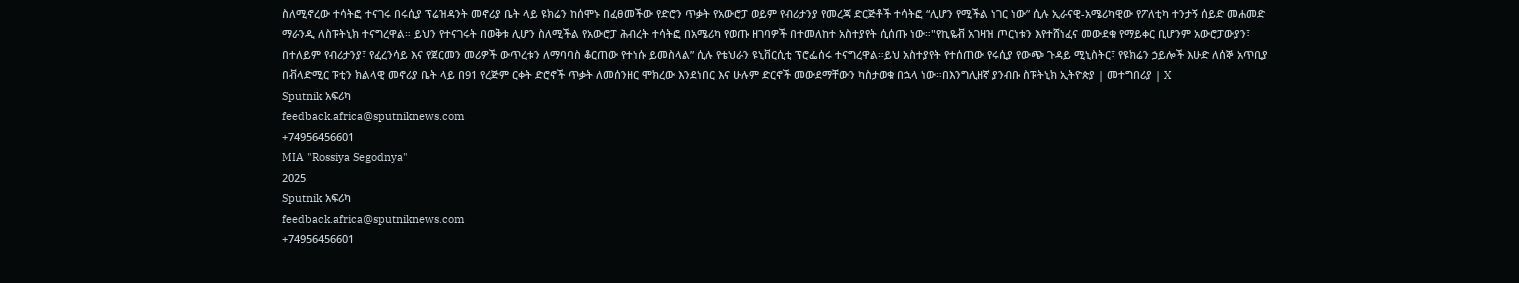ስለሚኖረው ተሳትፎ ተናገሩ በሩሲያ ፕሬዝዳንት መኖሪያ ቤት ላይ ዩክሬን ከሰሞኑ በፈፀመችው የድሮን ጥቃት የአውሮፓ ወይም የብሪታንያ የመረጃ ድርጅቶች ተሳትፎ “ሊሆን የሚችል ነገር ነው” ሲሉ ኢራናዊ-አሜሪካዊው የፖለቲካ ተንታኝ ሰይድ መሐመድ ማራንዲ ለስፑትኒክ ተናግረዋል። ይህን የተናገሩት በወቅቱ ሊሆን ስለሚችል የአውሮፓ ሕብረት ተሳትፎ በአሜሪካ የወጡ ዘገባዎች በተመለከተ አስተያየት ሲሰጡ ነው።"የኪዬቭ አገዛዝ ጦርነቱን እየተሸነፈና መውደቁ የማይቀር ቢሆንም አውሮፓውያን፣ በተለይም የብሪታንያ፣ የፈረንሳይ እና የጀርመን መሪዎች ውጥረቱን ለማባባስ ቆርጠው የተነሱ ይመስላል” ሲሉ የቴህራን ዩኒቨርሲቲ ፕሮፌሰሩ ተናግረዋል።ይህ አስተያየት የተሰጠው የሩሲያ የውጭ ጉዳይ ሚኒስትር፣ የዩክሬን ኃይሎች እሁድ ለሰኞ አጥቢያ በቭላድሚር ፑቲን ክልላዊ መኖሪያ ቤት ላይ በ91 የረጅም ርቀት ድሮኖች ጥቃት ለመሰንዘር ሞክረው እንደነበር እና ሁሉም ድርኖች መውደማቸውን ካስታወቁ በኋላ ነው።በእንግሊዘኛ ያንብቡ ስፑትኒክ ኢትዮጵያ | መተግበሪያ | X
Sputnik አፍሪካ
feedback.africa@sputniknews.com
+74956456601
MIA "Rossiya Segodnya"
2025
Sputnik አፍሪካ
feedback.africa@sputniknews.com
+74956456601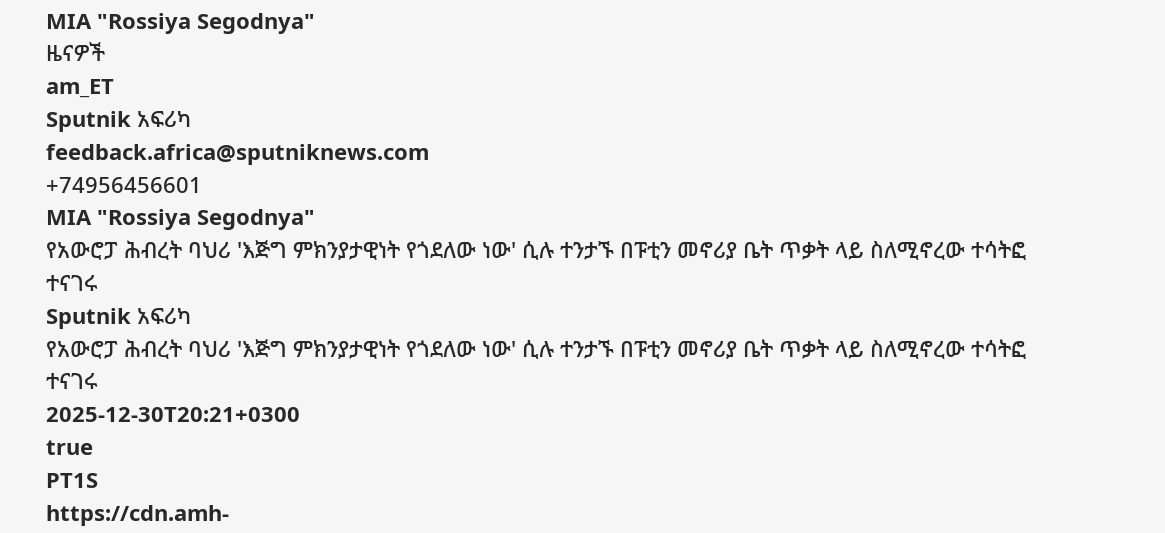MIA "Rossiya Segodnya"
ዜናዎች
am_ET
Sputnik አፍሪካ
feedback.africa@sputniknews.com
+74956456601
MIA "Rossiya Segodnya"
የአውሮፓ ሕብረት ባህሪ 'እጅግ ምክንያታዊነት የጎደለው ነው' ሲሉ ተንታኙ በፑቲን መኖሪያ ቤት ጥቃት ላይ ስለሚኖረው ተሳትፎ ተናገሩ
Sputnik አፍሪካ
የአውሮፓ ሕብረት ባህሪ 'እጅግ ምክንያታዊነት የጎደለው ነው' ሲሉ ተንታኙ በፑቲን መኖሪያ ቤት ጥቃት ላይ ስለሚኖረው ተሳትፎ ተናገሩ
2025-12-30T20:21+0300
true
PT1S
https://cdn.amh-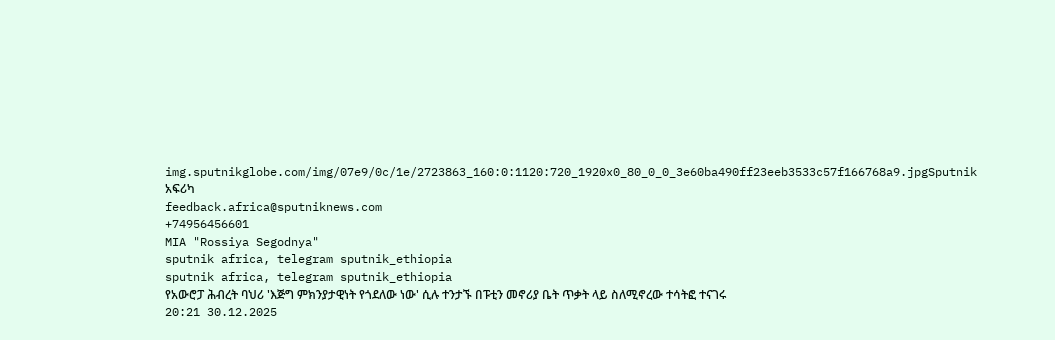img.sputnikglobe.com/img/07e9/0c/1e/2723863_160:0:1120:720_1920x0_80_0_0_3e60ba490ff23eeb3533c57f166768a9.jpgSputnik አፍሪካ
feedback.africa@sputniknews.com
+74956456601
MIA "Rossiya Segodnya"
sputnik africa, telegram sputnik_ethiopia
sputnik africa, telegram sputnik_ethiopia
የአውሮፓ ሕብረት ባህሪ 'እጅግ ምክንያታዊነት የጎደለው ነው' ሲሉ ተንታኙ በፑቲን መኖሪያ ቤት ጥቃት ላይ ስለሚኖረው ተሳትፎ ተናገሩ
20:21 30.12.2025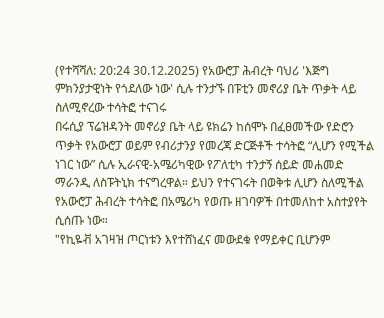(የተሻሻለ: 20:24 30.12.2025) የአውሮፓ ሕብረት ባህሪ 'እጅግ ምክንያታዊነት የጎደለው ነው' ሲሉ ተንታኙ በፑቲን መኖሪያ ቤት ጥቃት ላይ ስለሚኖረው ተሳትፎ ተናገሩ
በሩሲያ ፕሬዝዳንት መኖሪያ ቤት ላይ ዩክሬን ከሰሞኑ በፈፀመችው የድሮን ጥቃት የአውሮፓ ወይም የብሪታንያ የመረጃ ድርጅቶች ተሳትፎ “ሊሆን የሚችል ነገር ነው” ሲሉ ኢራናዊ-አሜሪካዊው የፖለቲካ ተንታኝ ሰይድ መሐመድ ማራንዲ ለስፑትኒክ ተናግረዋል። ይህን የተናገሩት በወቅቱ ሊሆን ስለሚችል የአውሮፓ ሕብረት ተሳትፎ በአሜሪካ የወጡ ዘገባዎች በተመለከተ አስተያየት ሲሰጡ ነው።
"የኪዬቭ አገዛዝ ጦርነቱን እየተሸነፈና መውደቁ የማይቀር ቢሆንም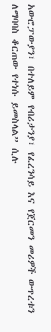አውሮፓውያን፣ በተለይም የብሪታንያ፣ የፈረንሳይ እና የጀርመን መሪዎች ውጥረቱን ለማባባስ ቆርጠው የተነሱ ይመስላል” ሲሉ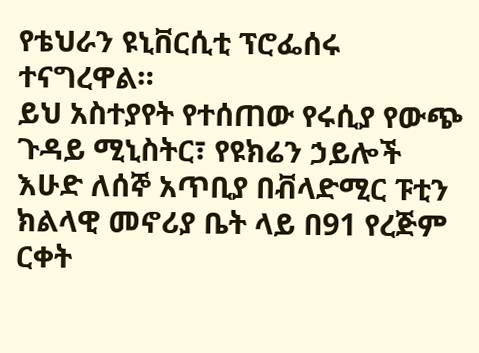የቴህራን ዩኒቨርሲቲ ፕሮፌሰሩ ተናግረዋል።
ይህ አስተያየት የተሰጠው የሩሲያ የውጭ ጉዳይ ሚኒስትር፣ የዩክሬን ኃይሎች እሁድ ለሰኞ አጥቢያ በቭላድሚር ፑቲን ክልላዊ መኖሪያ ቤት ላይ በ91 የረጅም ርቀት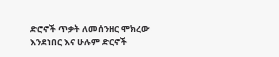ድሮኖች ጥቃት ለመሰንዘር ሞክረው እንደነበር እና ሁሉም ድርኖች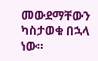መውደማቸውን ካስታወቁ በኋላ ነው።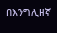በእንግሊዘኛ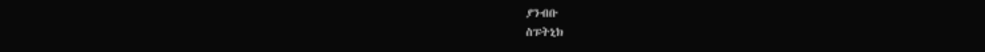ያንብቡ
ስፑትኒክ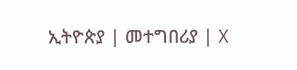ኢትዮጵያ | መተግበሪያ | X